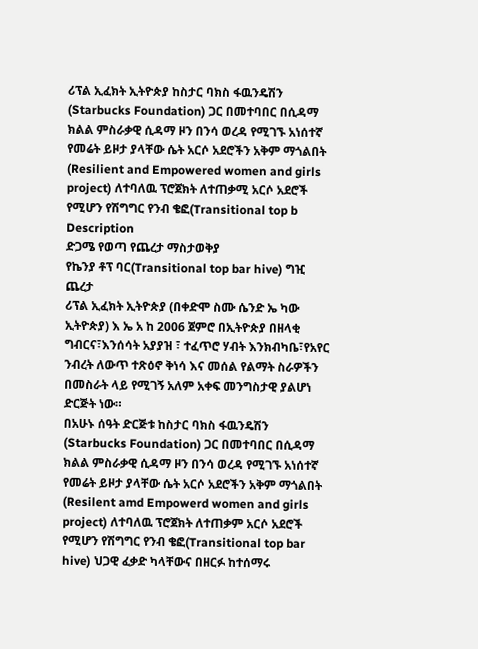ሪፕል ኢፈክት ኢትዮጵያ ከስታር ባክስ ፋዉንዴሽን (Starbucks Foundation) ጋር በመተባበር በሲዳማ ክልል ምስራቃዊ ሲዳማ ዞን በንሳ ወረዳ የሚገኙ አነሰተኛ የመሬት ይዞታ ያላቸው ሴት አርሶ አደሮችን አቅም ማጎልበት (Resilient and Empowered women and girls project) ለተባለዉ ፕሮጀክት ለተጠቃሚ አርሶ አደሮች የሚሆን የሽግግር የንብ ቄፎ(Transitional top b
Description
ድጋሜ የወጣ የጨረታ ማስታወቅያ
የኬንያ ቶፕ ባር(Transitional top bar hive) ግዢ ጨረታ
ሪፕል ኢፈክት ኢትዮጵያ (በቀድሞ ስሙ ሴንድ ኤ ካው ኢትዮጵያ) እ ኤ አ ከ 2006 ጀምሮ በኢትዮጵያ በዘላቂ ግብርና፣እንሰሳት አያያዝ ፣ ተፈጥሮ ሃብት እንክብካቤ፣የአየር ንብረት ለውጥ ተጽዕኖ ቅነሳ እና መሰል የልማት ስራዎችን በመስራት ላይ የሚገኝ አለም አቀፍ መንግስታዊ ያልሆነ ድርጅት ነው።
በአሁኑ ሰዓት ድርጅቱ ከስታር ባክስ ፋዉንዴሽን (Starbucks Foundation) ጋር በመተባበር በሲዳማ ክልል ምስራቃዊ ሲዳማ ዞን በንሳ ወረዳ የሚገኙ አነሰተኛ የመሬት ይዞታ ያላቸው ሴት አርሶ አደሮችን አቅም ማጎልበት (Resilent amd Empowerd women and girls project) ለተባለዉ ፕሮጀክት ለተጠቃም አርሶ አደሮች የሚሆን የሽግግር የንብ ቄፎ(Transitional top bar hive) ህጋዊ ፈቃድ ካላቸውና በዘርፉ ከተሰማሩ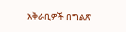አቅራቢዎች በግልጽ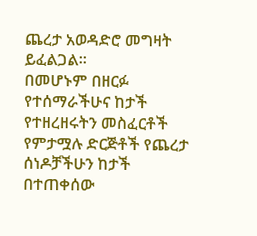ጨረታ አወዳድሮ መግዛት ይፈልጋል።
በመሆኑም በዘርፉ የተሰማራችሁና ከታች የተዘረዘሩትን መስፈርቶች የምታሟሉ ድርጅቶች የጨረታ ሰነዶቻችሁን ከታች በተጠቀሰው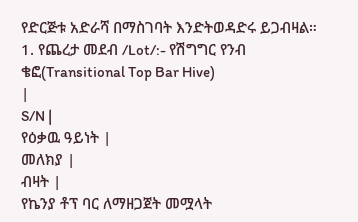የድርጅቱ አድራሻ በማስገባት እንድትወዳድሩ ይጋብዛል።
1. የጨረታ መደብ /Lot/:- የሽግግር የንብ ቄፎ(Transitional Top Bar Hive)
|
S/N |
የዕቃዉ ዓይነት |
መለክያ |
ብዛት |
የኬንያ ቶፕ ባር ለማዘጋጀት መሟላት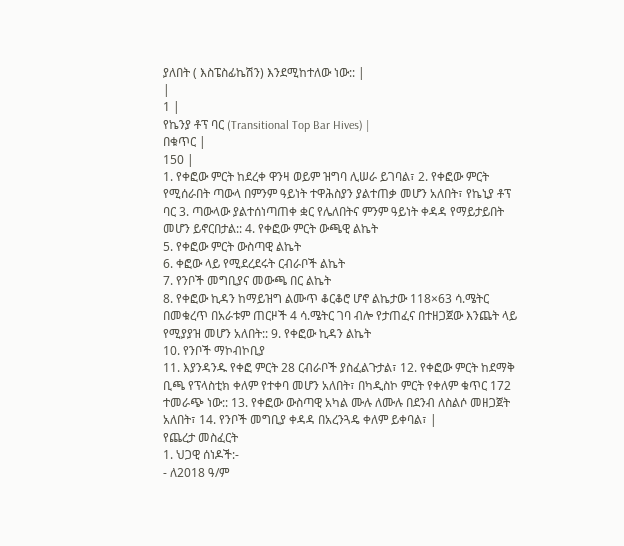ያለበት ( እስፔስፊኬሽን) እንደሚከተለው ነው:: |
|
1 |
የኬንያ ቶፕ ባር (Transitional Top Bar Hives) |
በቁጥር |
150 |
1. የቀፎው ምርት ከደረቀ ዋንዛ ወይም ዝግባ ሊሠራ ይገባል፣ 2. የቀፎው ምርት የሚሰራበት ጣውላ በምንም ዓይነት ተዋሕስያን ያልተጠቃ መሆን አለበት፣ የኬኒያ ቶፕ ባር 3. ጣውላው ያልተሰነጣጠቀ ቋር የሌለበትና ምንም ዓይነት ቀዳዳ የማይታይበት መሆን ይኖርበታል:: 4. የቀፎው ምርት ውጫዊ ልኬት
5. የቀፎው ምርት ውስጣዊ ልኬት
6. ቀፎው ላይ የሚደረደሩት ርብራቦች ልኬት
7. የንቦች መግቢያና መውጫ በር ልኬት
8. የቀፎው ኪዳን ከማይዝግ ልሙጥ ቆርቆሮ ሆኖ ልኬታው 118×63 ሳ.ሜትር በመቁረጥ በአራቱም ጠርዞች 4 ሳ.ሜትር ገባ ብሎ የታጠፈና በተዘጋጀው እንጨት ላይ የሚያያዝ መሆን አለበት:: 9. የቀፎው ኪዳን ልኬት
10. የንቦች ማኮብኮቢያ
11. እያንዳንዱ የቀፎ ምርት 28 ርብራቦች ያስፈልጉታል፣ 12. የቀፎው ምርት ከደማቅ ቢጫ የፕላስቲክ ቀለም የተቀባ መሆን አለበት፣ በካዲስኮ ምርት የቀለም ቁጥር 172 ተመራጭ ነው:: 13. የቀፎው ውስጣዊ አካል ሙሉ ለሙሉ በደንብ ለስልሶ መዘጋጀት አለበት፣ 14. የንቦች መግቢያ ቀዳዳ በአረንጓዴ ቀለም ይቀባል፣ |
የጨረታ መስፈርት
1. ህጋዊ ሰነዶች:-
- ለ2018 ዓ/ም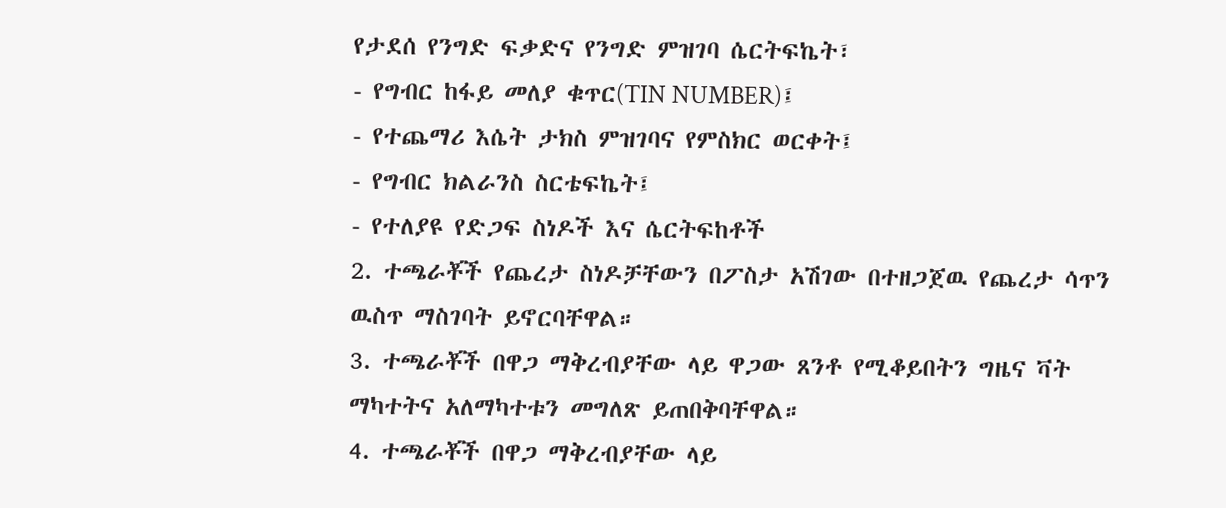የታደሰ የንግድ ፍቃድና የንግድ ምዝገባ ሴርትፍኬት፣
- የግብር ከፋይ መለያ ቁጥር(TIN NUMBER)፤
- የተጨማሪ እሴት ታክስ ምዝገባና የምስክር ወርቀት፤
- የግብር ክልራንስ ስርቴፍኬት፤
- የተለያዩ የድጋፍ ስነዶች እና ሴርትፍከቶች
2. ተጫራቾች የጨረታ ስነዶቻቸውን በፖስታ አሽገው በተዘጋጀዉ የጨረታ ሳጥን ዉስጥ ማስገባት ይኖርባቸዋል።
3. ተጫራቾች በዋጋ ማቅረብያቸው ላይ ዋጋው ጸንቶ የሚቆይበትን ግዜና ቫት ማካተትና አለማካተቱን መግለጽ ይጠበቅባቸዋል።
4. ተጫራቾች በዋጋ ማቅረብያቸው ላይ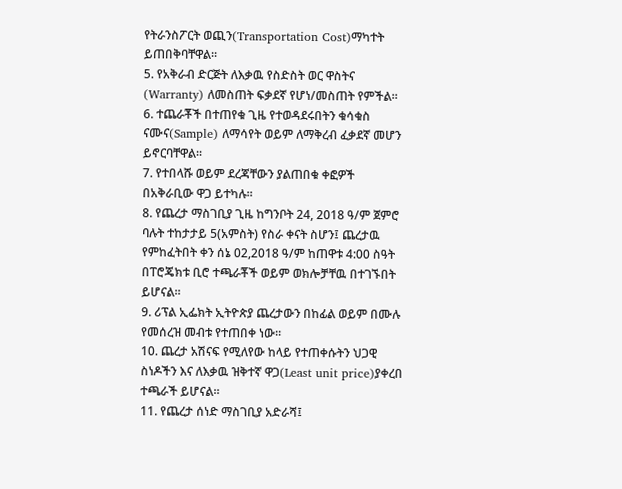የትራንስፖርት ወጪን(Transportation Cost)ማካተት ይጠበቅባቸዋል።
5. የአቅራብ ድርጅት ለእቃዉ የስድስት ወር ዋስትና (Warranty) ለመስጠት ፍቃደኛ የሆነ/መስጠት የምችል።
6. ተጨራቾች በተጠየቁ ጊዜ የተወዳደሩበትን ቁሳቁስ ናሙና(Sample) ለማሳየት ወይም ለማቅረብ ፈቃደኛ መሆን ይኖርባቸዋል።
7. የተበላሹ ወይም ደረጃቸውን ያልጠበቁ ቀፎዎች በአቅራቢው ዋጋ ይተካሉ።
8. የጨረታ ማስገቢያ ጊዜ ከግንቦት 24, 2018 ዓ/ም ጀምሮ ባሉት ተከታታይ 5(አምስት) የስራ ቀናት ስሆን፤ ጨረታዉ የምከፈትበት ቀን ሰኔ 02,2018 ዓ/ም ከጠዋቱ 4:00 ስዓት በፐሮጄክቱ ቢሮ ተጫራቾች ወይም ወክሎቻቸዉ በተገኙበት ይሆናል።
9. ሪፕል ኢፌክት ኢትዮጵያ ጨረታውን በከፊል ወይም በሙሉ የመሰረዝ መብቱ የተጠበቀ ነው።
10. ጨረታ አሽናፍ የሚለየው ከላይ የተጠቀሱትን ህጋዊ ስነዶችን እና ለእቃዉ ዝቅተኛ ዋጋ(Least unit price)ያቀረበ ተጫራች ይሆናል።
11. የጨረታ ሰነድ ማስገቢያ አድራሻ፤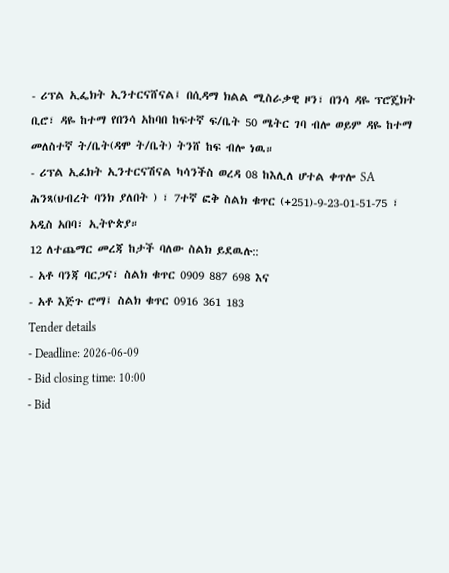- ሪፕል ኢፌክት ኢንተርናሸናል፤ በሲዳማ ክልል ሚስራቃዊ ዞን፣ በንሳ ዳዬ ፕሮጄክት ቢሮ፣ ዳዬ ከተማ የበንሳ አከባበ ከፍተኛ ፍ/ቤት 50 ሜትር ገባ ብሎ ወይም ዳዬ ከተማ መለስተኛ ት/ቤት(ዳሞ ት/ቤት) ትንሸ ከፍ ብሎ ነዉ።
- ሪፕል ኢፈክት ኢንተርናሽናል ካሳንችስ ወረዳ 08 ከእሊለ ሆተል ቀጥሎ SA ሕንጻ(ህብረት ባንክ ያለበት ) ፣ 7ተኛ ፎቅ ስልክ ቁጥር (+251)-9-23-01-51-75 ፣ አዲስ አበባ፣ ኢትዮጵያ።
12 ለተጨማር መረጃ ከታች ባለው ስልክ ይደዉሉ::
- አቶ ባንጃ ባርጋና፣ ስልክ ቁጥር 0909 887 698 እና
- አቶ እጅጉ ሮማ፤ ስልክ ቁጥር 0916 361 183
Tender details
- Deadline: 2026-06-09
- Bid closing time: 10:00
- Bid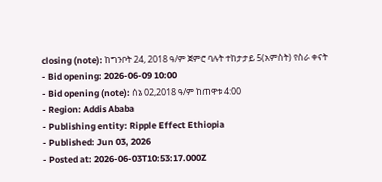closing (note): ከግንቦት 24, 2018 ዓ/ም ጀምሮ ባሉት ተከታታይ 5(አምስት) የስራ ቀናት
- Bid opening: 2026-06-09 10:00
- Bid opening (note): ሰኔ 02,2018 ዓ/ም ከጠዋቱ 4:00
- Region: Addis Ababa
- Publishing entity: Ripple Effect Ethiopia
- Published: Jun 03, 2026
- Posted at: 2026-06-03T10:53:17.000Z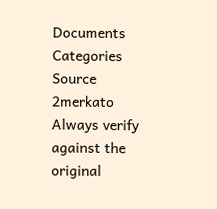Documents
Categories
Source
2merkato
Always verify against the original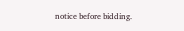notice before bidding.